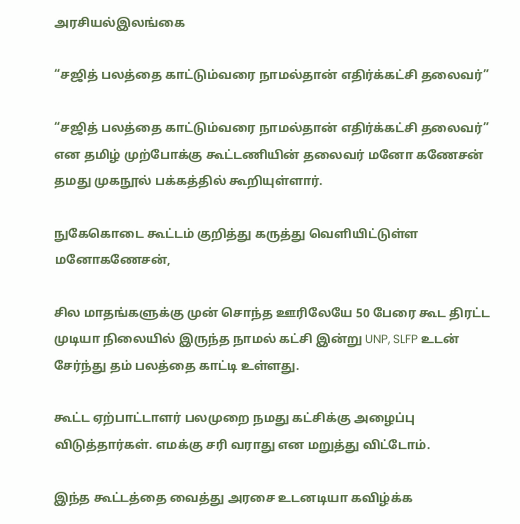அரசியல்இலங்கை

“சஜித் பலத்தை காட்டும்வரை நாமல்தான் எதிர்க்கட்சி தலைவர்”

“சஜித் பலத்தை காட்டும்வரை நாமல்தான் எதிர்க்கட்சி தலைவர்” என தமிழ் முற்போக்கு கூட்டணியின் தலைவர் மனோ கணேசன் தமது முகநூல் பக்கத்தில் கூறியுள்ளார்.

நுகேகொடை கூட்டம் குறித்து கருத்து வெளியிட்டுள்ள மனோகணேசன்,

சில மாதங்களுக்கு முன் சொந்த ஊரிலேயே 50 பேரை கூட திரட்ட முடியா நிலையில் இருந்த நாமல் கட்சி இன்று UNP, SLFP உடன் சேர்ந்து தம் பலத்தை காட்டி உள்ளது.

கூட்ட ஏற்பாட்டாளர் பலமுறை நமது கட்சிக்கு அழைப்பு விடுத்தார்கள். எமக்கு சரி வராது என மறுத்து விட்டோம்.

இந்த கூட்டத்தை வைத்து அரசை உடனடியா கவிழ்க்க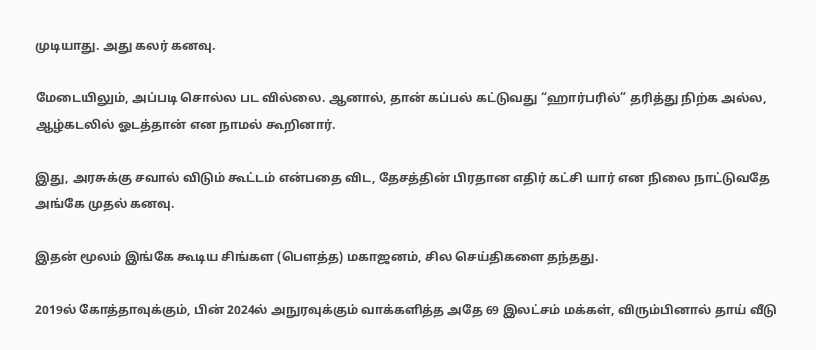முடியாது. அது கலர் கனவு.

மேடையிலும், அப்படி சொல்ல பட வில்லை. ஆனால், தான் கப்பல் கட்டுவது “ஹார்பரில்” தரித்து நிற்க அல்ல, ஆழ்கடலில் ஓடத்தான் என நாமல் கூறினார்.

இது, அரசுக்கு சவால் விடும் கூட்டம் என்பதை விட, தேசத்தின் பிரதான எதிர் கட்சி யார் என நிலை நாட்டுவதே அங்கே முதல் கனவு.

இதன் மூலம் இங்கே கூடிய சிங்கள (பெளத்த) மகாஜனம், சில செய்திகளை தந்தது.

2019ல் கோத்தாவுக்கும், பின் 2024ல் அநுரவுக்கும் வாக்களித்த அதே 69 இலட்சம் மக்கள், விரும்பினால் தாய் வீடு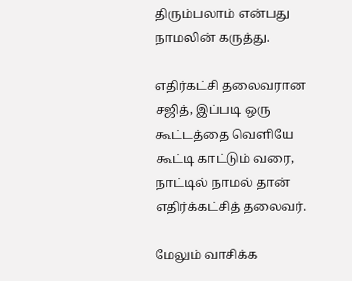திரும்பலாம் என்பது நாமலின் கருத்து.

எதிர்கட்சி தலைவரான சஜித், இப்படி ஒரு கூட்டத்தை வெளியே கூட்டி காட்டும் வரை, நாட்டில் நாமல் தான் எதிர்க்கட்சித் தலைவர்.

மேலும் வாசிக்க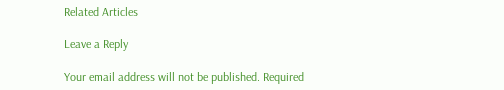Related Articles

Leave a Reply

Your email address will not be published. Required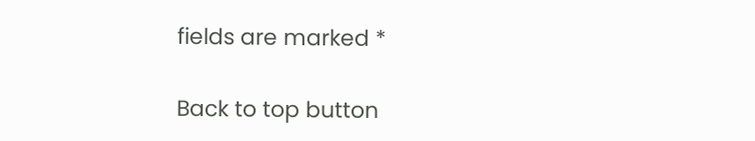fields are marked *

Back to top button